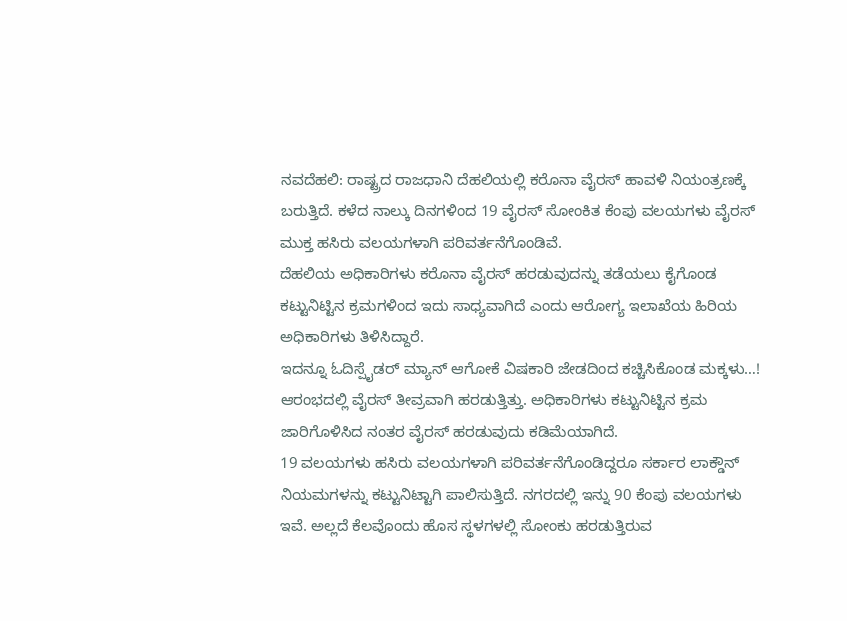ನವದೆಹಲಿ: ರಾಷ್ಟ್ರದ ರಾಜಧಾನಿ ದೆಹಲಿಯಲ್ಲಿ ಕರೊನಾ ವೈರಸ್ ಹಾವಳಿ ನಿಯಂತ್ರಣಕ್ಕೆ ಬರುತ್ತಿದೆ. ಕಳೆದ ನಾಲ್ಕು ದಿನಗಳಿಂದ 19 ವೈರಸ್ ಸೋಂಕಿತ ಕೆಂಪು ವಲಯಗಳು ವೈರಸ್ ಮುಕ್ತ ಹಸಿರು ವಲಯಗಳಾಗಿ ಪರಿವರ್ತನೆಗೊಂಡಿವೆ.
ದೆಹಲಿಯ ಅಧಿಕಾರಿಗಳು ಕರೊನಾ ವೈರಸ್ ಹರಡುವುದನ್ನು ತಡೆಯಲು ಕೈಗೊಂಡ ಕಟ್ಟುನಿಟ್ಟಿನ ಕ್ರಮಗಳಿಂದ ಇದು ಸಾಧ್ಯವಾಗಿದೆ ಎಂದು ಆರೋಗ್ಯ ಇಲಾಖೆಯ ಹಿರಿಯ ಅಧಿಕಾರಿಗಳು ತಿಳಿಸಿದ್ದಾರೆ.
ಇದನ್ನೂ ಓದಿಸ್ಪೈಡರ್ ಮ್ಯಾನ್ ಆಗೋಕೆ ವಿಷಕಾರಿ ಜೇಡದಿಂದ ಕಚ್ಚಿಸಿಕೊಂಡ ಮಕ್ಕಳು…!
ಆರಂಭದಲ್ಲಿ ವೈರಸ್ ತೀವ್ರವಾಗಿ ಹರಡುತ್ತಿತ್ತು. ಅಧಿಕಾರಿಗಳು ಕಟ್ಟುನಿಟ್ಟಿನ ಕ್ರಮ ಜಾರಿಗೊಳಿಸಿದ ನಂತರ ವೈರಸ್ ಹರಡುವುದು ಕಡಿಮೆಯಾಗಿದೆ.
19 ವಲಯಗಳು ಹಸಿರು ವಲಯಗಳಾಗಿ ಪರಿವರ್ತನೆಗೊಂಡಿದ್ದರೂ ಸರ್ಕಾರ ಲಾಕ್ಡೌನ್ ನಿಯಮಗಳನ್ನು ಕಟ್ಟುನಿಟ್ಟಾಗಿ ಪಾಲಿಸುತ್ತಿದೆ. ನಗರದಲ್ಲಿ ಇನ್ನು 90 ಕೆಂಪು ವಲಯಗಳು ಇವೆ. ಅಲ್ಲದೆ ಕೆಲವೊಂದು ಹೊಸ ಸ್ಥಳಗಳಲ್ಲಿ ಸೋಂಕು ಹರಡುತ್ತಿರುವ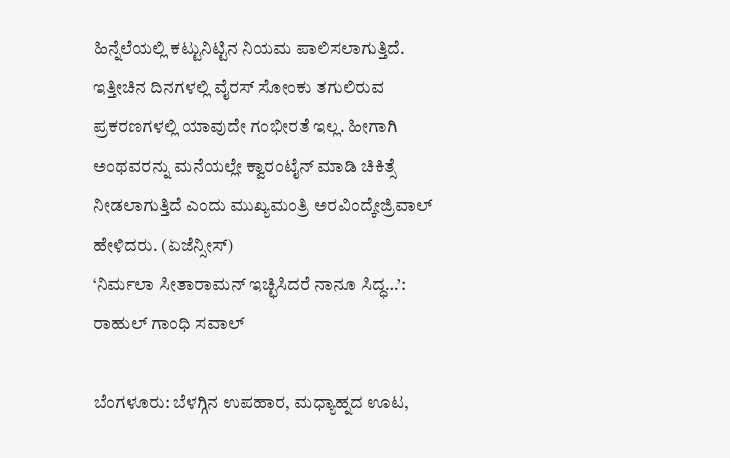ಹಿನ್ನೆಲೆಯಲ್ಲಿ ಕಟ್ಟುನಿಟ್ಟಿನ ನಿಯಮ ಪಾಲಿಸಲಾಗುತ್ತಿದೆ.
ಇತ್ತೀಚಿನ ದಿನಗಳಲ್ಲಿ ವೈರಸ್ ಸೋಂಕು ತಗುಲಿರುವ ಪ್ರಕರಣಗಳಲ್ಲಿ ಯಾವುದೇ ಗಂಭೀರತೆ ಇಲ್ಲ. ಹೀಗಾಗಿ ಅಂಥವರನ್ನು ಮನೆಯಲ್ಲೇ ಕ್ವಾರಂಟೈನ್ ಮಾಡಿ ಚಿಕಿತ್ಸೆ ನೀಡಲಾಗುತ್ತಿದೆ ಎಂದು ಮುಖ್ಯಮಂತ್ರಿ ಅರವಿಂದ್ಕೇಜ್ರಿವಾಲ್ ಹೇಳಿದರು. (ಏಜೆನ್ಸೀಸ್)
‘ನಿರ್ಮಲಾ ಸೀತಾರಾಮನ್ ಇಚ್ಛಿಸಿದರೆ ನಾನೂ ಸಿದ್ಧ…’: ರಾಹುಲ್ ಗಾಂಧಿ ಸವಾಲ್

ಬೆಂಗಳೂರು: ಬೆಳಗ್ಗಿನ ಉಪಹಾರ, ಮಧ್ಯಾಹ್ನದ ಊಟ,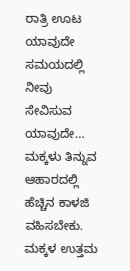ರಾತ್ರಿ ಊಟ ಯಾವುದೇ ಸಮಯದಲ್ಲಿ ನೀವು ಸೇವಿಸುವ ಯಾವುದೇ…
ಮಕ್ಕಳು ತಿನ್ನುವ ಆಹಾರದಲ್ಲಿ ಹೆಚ್ಚಿನ ಕಾಳಜಿ ವಹಿಸಬೇಕು. ಮಕ್ಕಳ ಉತ್ತಮ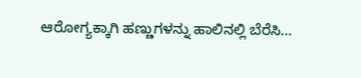ಆರೋಗ್ಯಕ್ಕಾಗಿ ಹಣ್ಣುಗಳನ್ನು ಹಾಲಿನಲ್ಲಿ ಬೆರೆಸಿ…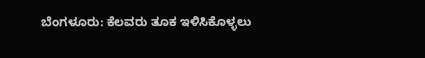ಬೆಂಗಳೂರು: ಕೆಲವರು ತೂಕ ಇಳಿಸಿಕೊಳ್ಳಲು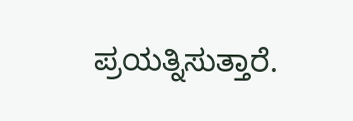ಪ್ರಯತ್ನಿಸುತ್ತಾರೆ.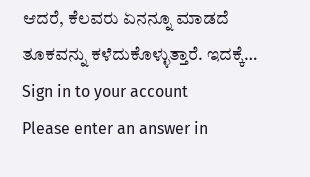ಆದರೆ, ಕೆಲವರು ಏನನ್ನೂ ಮಾಡದೆ ತೂಕವನ್ನು ಕಳೆದುಕೊಳ್ಳುತ್ತಾರೆ. ಇದಕ್ಕೆ…
Sign in to your account
Please enter an answer in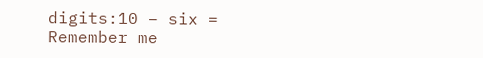digits:10 − six =
Remember me